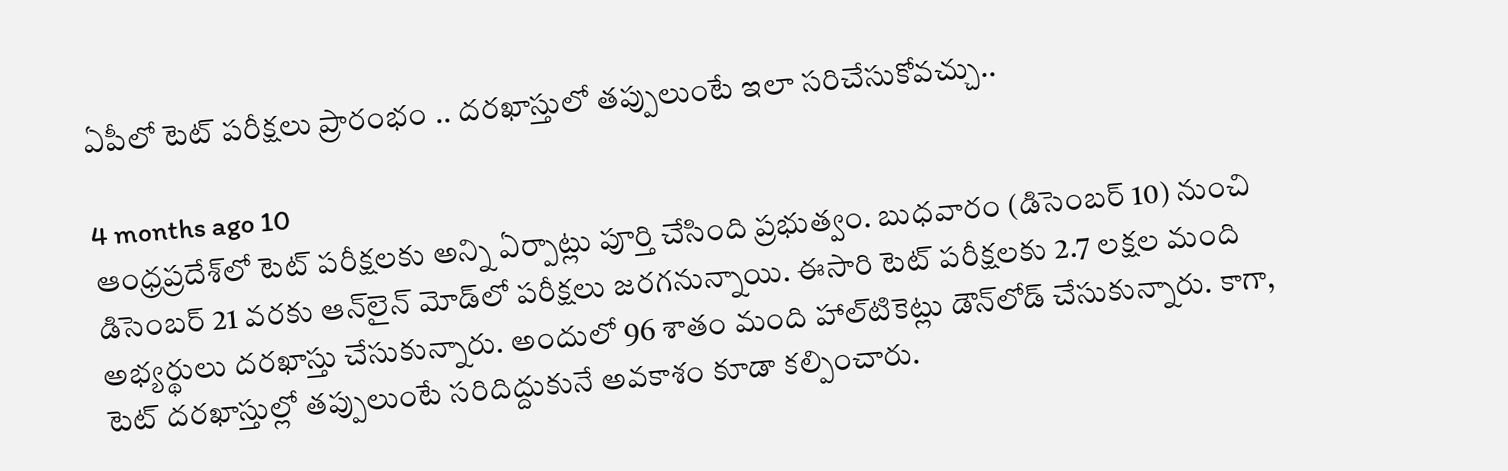ఏపీలో టెట్ పరీక్షలు ప్రారంభం .. దరఖాస్తులో తప్పులుంటే ఇలా సరిచేసుకోవచ్చు..

4 months ago 10
ఆంధ్రప్రదేశ్‌లో టెట్ పరీక్షలకు అన్ని ఏర్పాట్లు పూర్తి చేసింది ప్రభుత్వం. బుధవారం (డిసెంబర్ 10) నుంచి డిసెంబర్ 21 వరకు ఆన్‌లైన్‌ మోడ్‌లో పరీక్షలు జరగనున్నాయి. ఈసారి టెట్ పరీక్షలకు 2.7 లక్షల మంది అభ్యర్థులు దరఖాస్తు చేసుకున్నారు. అందులో 96 శాతం మంది హాల్‌టికెట్లు డౌన్‌లోడ్ చేసుకున్నారు. కాగా, టెట్ దరఖాస్తుల్లో తప్పులుంటే సరిదిద్దుకునే అవకాశం కూడా కల్పించారు.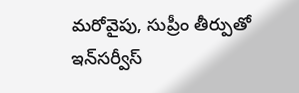మరోవైపు, సుప్రీం తీర్పుతో ఇన్‌సర్వీస్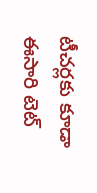టీచర్లకు కూడా ఈసారి టెట్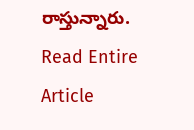రాస్తున్నారు.
Read Entire Article